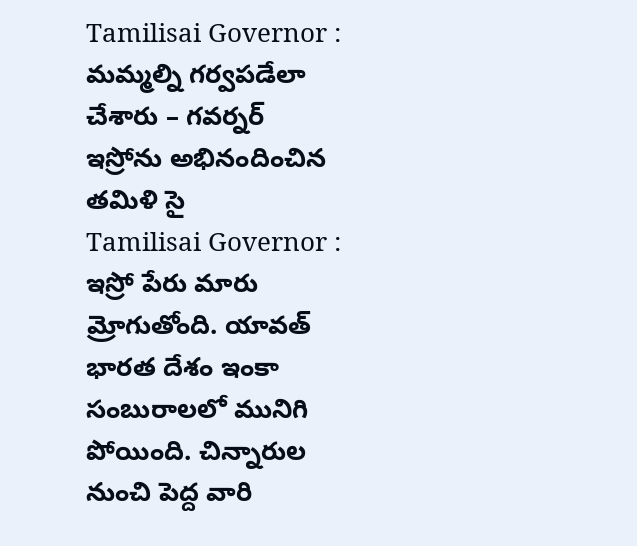Tamilisai Governor : మమ్మల్ని గర్వపడేలా చేశారు – గవర్నర్
ఇస్రోను అభినందించిన తమిళి సై
Tamilisai Governor : ఇస్రో పేరు మారు మ్రోగుతోంది. యావత్ భారత దేశం ఇంకా సంబురాలలో మునిగి పోయింది. చిన్నారుల నుంచి పెద్ద వారి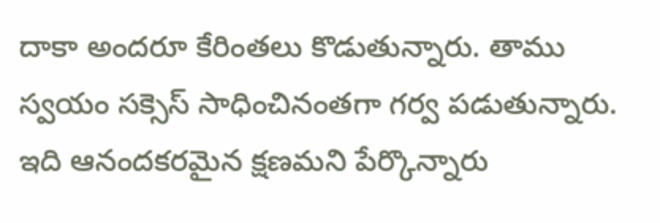దాకా అందరూ కేరింతలు కొడుతున్నారు. తాము స్వయం సక్సెస్ సాధించినంతగా గర్వ పడుతున్నారు. ఇది ఆనందకరమైన క్షణమని పేర్కొన్నారు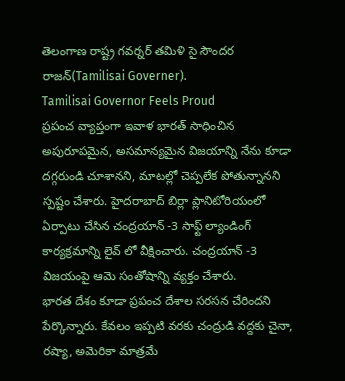తెలంగాణ రాష్ట్ర గవర్నర్ తమిళి సై సౌందర రాజన్(Tamilisai Governer).
Tamilisai Governor Feels Proud
ప్రపంచ వ్యాప్తంగా ఇవాళ భారత్ సాధించిన అపురూపమైన, అసమాన్యమైన విజయాన్ని నేను కూడా దగ్గరుండి చూశానని, మాటల్లో చెప్పలేక పోతున్నానని స్పష్టం చేశారు. హైదరాబాద్ బిర్లా ప్లానిటోరియంలో ఏర్పాటు చేసిన చంద్రయాన్ -3 సాఫ్ట్ ల్యాండింగ్ కార్యక్రమాన్ని లైవ్ లో వీక్షించారు. చంద్రయాన్ -3 విజయంపై ఆమె సంతోషాన్ని వ్యక్తం చేశారు.
భారత దేశం కూడా ప్రపంచ దేశాల సరసన చేరిందని పేర్కొన్నారు. కేవలం ఇప్పటి వరకు చంద్రుడి వద్దకు చైనా, రష్యా, అమెరికా మాత్రమే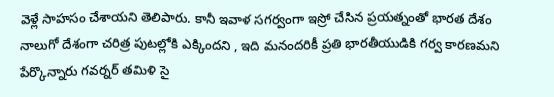వెళ్లే సాహసం చేశాయని తెలిపారు. కానీ ఇవాళ సగర్వంగా ఇస్రో చేసిన ప్రయత్నంతో భారత దేశం నాలుగో దేశంగా చరిత్ర పుటల్లోకి ఎక్కిందని , ఇది మనందరికీ ప్రతి భారతీయుడికి గర్వ కారణమని పేర్కొన్నారు గవర్నర్ తమిళి సై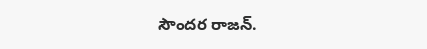సౌందర రాజన్.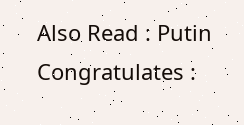Also Read : Putin Congratulates :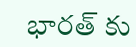భారత్ కు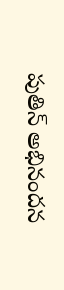పుతిన్ అభినందన